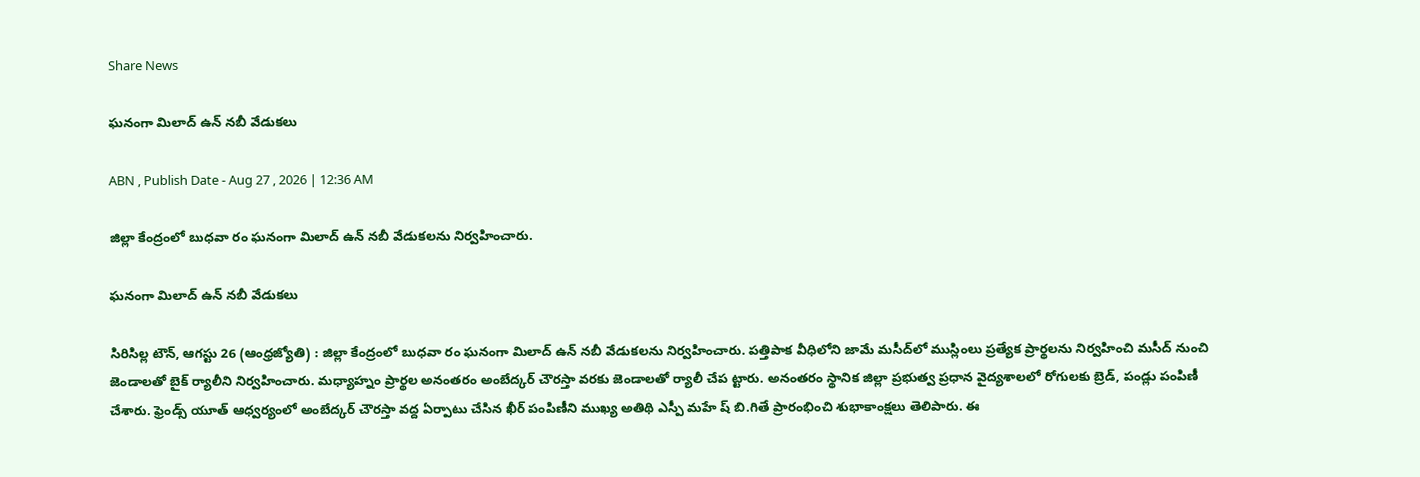Share News

ఘనంగా మిలాద్‌ ఉన్‌ నబీ వేడుకలు

ABN , Publish Date - Aug 27 , 2026 | 12:36 AM

జిల్లా కేంద్రంలో బుధవా రం ఘనంగా మిలాద్‌ ఉన్‌ నబీ వేడుకలను నిర్వహించారు.

ఘనంగా మిలాద్‌ ఉన్‌ నబీ వేడుకలు

సిరిసిల్ల టౌన్‌, ఆగస్టు 26 (ఆంధ్రజ్యోతి) : జిల్లా కేంద్రంలో బుధవా రం ఘనంగా మిలాద్‌ ఉన్‌ నబీ వేడుకలను నిర్వహించారు. పత్తిపాక వీధిలోని జామే మసీద్‌లో ముస్లింలు ప్రత్యేక ప్రార్థలను నిర్వహించి మసీద్‌ నుంచి జెండాలతో బైక్‌ ర్యాలీని నిర్వహించారు. మధ్యాహ్నం ప్రార్థల అనంతరం అంబేద్కర్‌ చౌరస్తా వరకు జెండాలతో ర్యాలీ చేప ట్టారు. అనంతరం స్థానిక జిల్లా ప్రభుత్వ ప్రధాన వైద్యశాలలో రోగులకు బ్రెడ్‌, పండ్లు పంపిణీ చేశారు. ఫ్రెండ్స్‌ యూత్‌ ఆధ్వర్యంలో అంబేద్కర్‌ చౌరస్తా వద్ద ఏర్పాటు చేసిన ఖీర్‌ పంపిణీని ముఖ్య అతిథి ఎస్పీ మహే ష్‌ బి.గితే ప్రారంభించి శుభాకాంక్షలు తెలిపారు. ఈ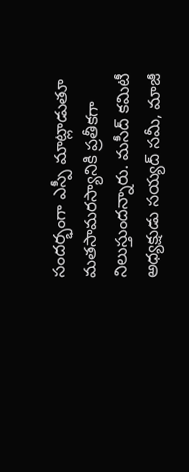సందర్భంగా ఎస్పీ మాట్లాడుతూ మతసామరస్యానికి ప్రతీకగా నిలుస్తుందన్నారు. మసీద్‌ కమిటీ అధ్యక్షుడు సయ్యద్‌ సమీ, మాజీ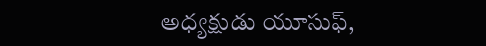అధ్యక్షుడు యూసుఫ్‌,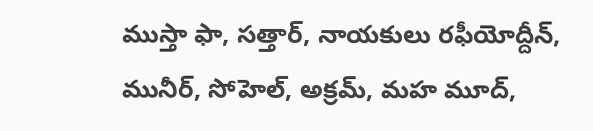ముస్తా ఫా, సత్తార్‌, నాయకులు రఫీయోద్దీన్‌, మునీర్‌, సోహెల్‌, అక్రమ్‌, మహ మూద్‌,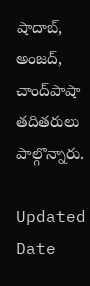షాదాబ్‌, అంజద్‌, చాంద్‌పాషా తదితరులు పాల్గొన్నారు.

Updated Date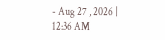- Aug 27 , 2026 | 12:36 AM